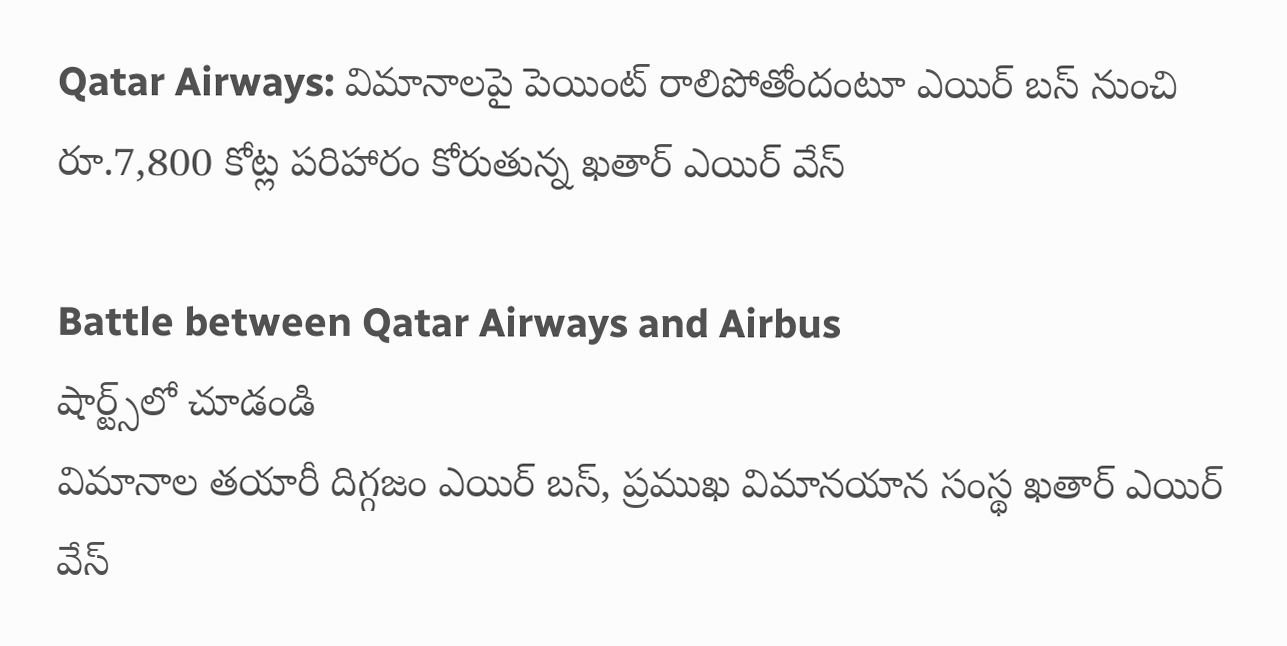Qatar Airways: విమానాలపై పెయింట్ రాలిపోతోందంటూ ఎయిర్ బస్ నుంచి రూ.7,800 కోట్ల పరిహారం కోరుతున్న ఖతార్ ఎయిర్ వేస్

Battle between Qatar Airways and Airbus
షార్ట్స్‌లో చూడండి
విమానాల తయారీ దిగ్గజం ఎయిర్ బస్, ప్రముఖ విమానయాన సంస్థ ఖతార్ ఎయిర్ వేస్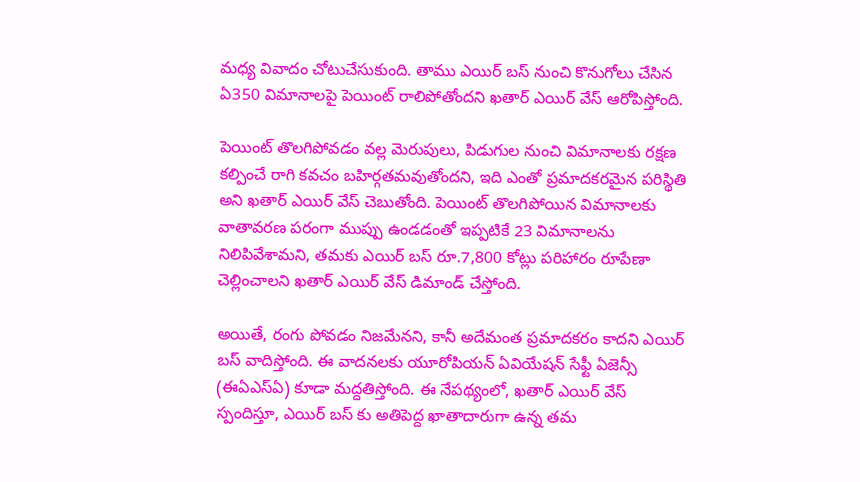మధ్య వివాదం చోటుచేసుకుంది. తాము ఎయిర్ బస్ నుంచి కొనుగోలు చేసిన ఏ350 విమానాలపై పెయింట్ రాలిపోతోందని ఖతార్ ఎయిర్ వేస్ ఆరోపిస్తోంది.

పెయింట్ తొలగిపోవడం వల్ల మెరుపులు, పిడుగుల నుంచి విమానాలకు రక్షణ కల్పించే రాగి కవచం బహిర్గతమవుతోందని, ఇది ఎంతో ప్రమాదకరమైన పరిస్థితి అని ఖతార్ ఎయిర్ వేస్ చెబుతోంది. పెయింట్ తొలగిపోయిన విమానాలకు వాతావరణ పరంగా ముప్పు ఉండడంతో ఇప్పటికే 23 విమానాలను నిలిపివేశామని, తమకు ఎయిర్ బస్ రూ.7,800 కోట్లు పరిహారం రూపేణా చెల్లించాలని ఖతార్ ఎయిర్ వేస్ డిమాండ్ చేస్తోంది.

అయితే, రంగు పోవడం నిజమేనని, కానీ అదేమంత ప్రమాదకరం కాదని ఎయిర్ బస్ వాదిస్తోంది. ఈ వాదనలకు యూరోపియన్ ఏవియేషన్ సేఫ్టీ ఏజెన్సీ (ఈఏఎస్ఏ) కూడా మద్దతిస్తోంది. ఈ నేపథ్యంలో, ఖతార్ ఎయిర్ వేస్ స్పందిస్తూ, ఎయిర్ బస్ కు అతిపెద్ద ఖాతాదారుగా ఉన్న తమ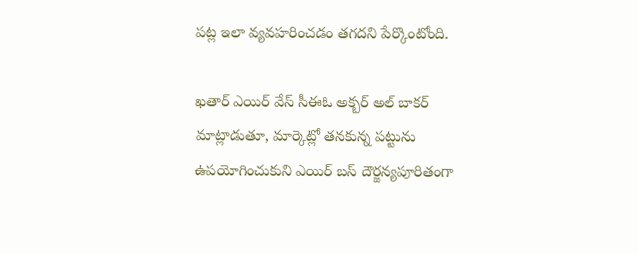పట్ల ఇలా వ్యవహరించడం తగదని పేర్కొంటోంది.

ఖతార్ ఎయిర్ వేస్ సీఈఓ అక్బర్ అల్ బాకర్ మాట్లాడుతూ, మార్కెట్లో తనకున్న పట్టును ఉపయోగించుకుని ఎయిర్ బస్ దౌర్జన్యపూరితంగా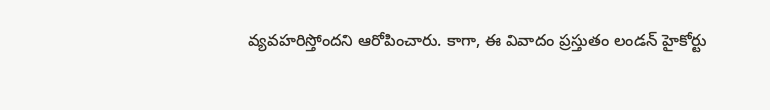వ్యవహరిస్తోందని ఆరోపించారు. కాగా, ఈ వివాదం ప్రస్తుతం లండన్ హైకోర్టు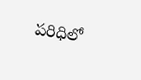పరిధిలో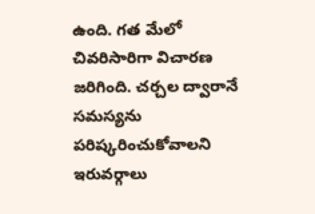ఉంది. గత మేలో చివరిసారిగా విచారణ జరిగింది. చర్చల ద్వారానే సమస్యను పరిష్కరించుకోవాలని ఇరువర్గాలు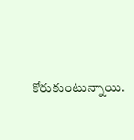కోరుకుంటున్నాయి.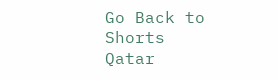Go Back to Shorts
Qatar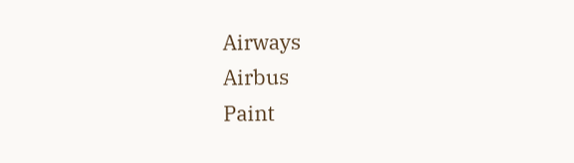Airways
Airbus
Paint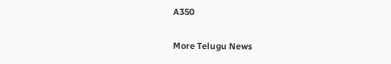A350

More Telugu News